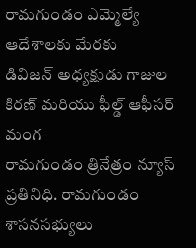రామగుండం ఎమ్మెల్యే ఆదేశాలకు మేరకు
డివిజన్ అధ్యక్షుడు గాజుల కిరణ్ మరియు ఫీల్డ్ ఆఫీసర్ మంగ
రామగుండం త్రినేత్రం న్యూస్ ప్రతినిధి. రామగుండం శాసనసభ్యులు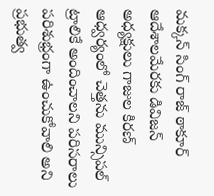మక్కన్ సింగ్ రాజ్ ఠాకూర్ ఆదేశాలమేరకు డివిజన్ అధ్యక్షులు గాజుల కిరణ్ ఆధ్వర్యంలో చెత్తను మున్సిపల్ ట్రాలికే అందించాలని పరిసరాలు పరిశుభ్రంగా ఉంచుకోవాలి అని ప్రభుత్వ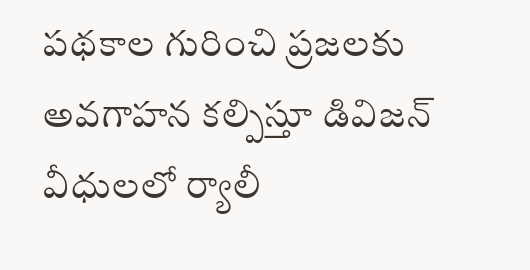పథకాల గురించి ప్రజలకు అవగాహన కల్పిస్తూ డివిజన్ వీధులలో ర్యాలీ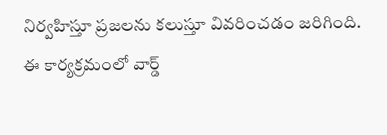నిర్వహిస్తూ ప్రజలను కలుస్తూ వివరించడం జరిగింది.
ఈ కార్యక్రమంలో వార్డ్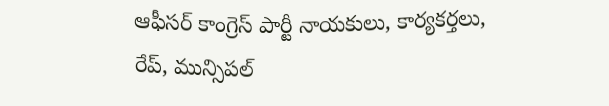ఆఫీసర్ కాంగ్రెస్ పార్టీ నాయకులు, కార్యకర్తలు, రేప్, మున్సిపల్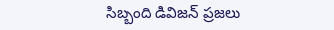సిబ్బంది డివిజన్ ప్రజలు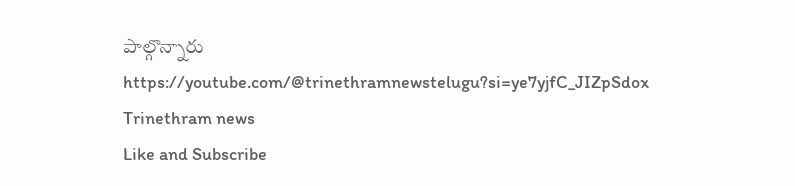పాల్గొన్నారు
https://youtube.com/@trinethramnewstelugu?si=ye7yjfC_JIZpSdox
Trinethram news
Like and Subscribe